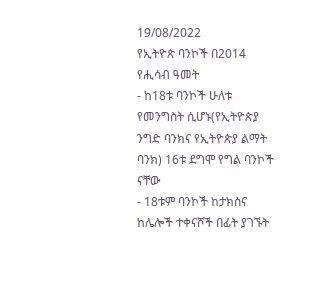19/08/2022
የኢትዮጵ ባንኮች በ2014 የሒሳብ ዓመት
- ከ18ቱ ባንኮች ሁለቱ የመንግስት ሲሆኑ(የኢትዮጵያ ንግድ ባንክና የኢትዮጵያ ልማት ባንክ) 16ቱ ደግሞ የግል ባንኮች ናቸው
- 18ቱም ባንኮች ከታክስና ከሌሎች ተቀናሾች በፊት ያገኙት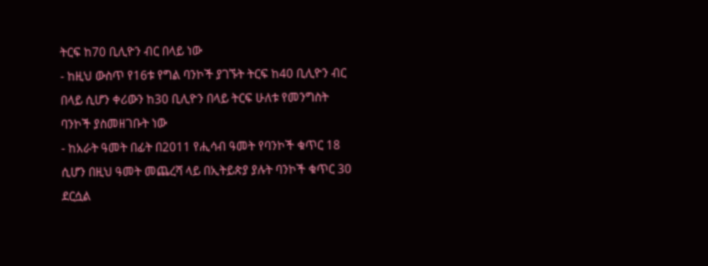ትርፍ ከ70 ቢሊዮን ብር በላይ ነው
- ከዚህ ውስጥ የ16ቱ የግል ባንኮች ያገኙት ትርፍ ከ40 ቢሊዮን ብር በላይ ሲሆን ቀሪውን ከ30 ቢሊዮን በላይ ትርፍ ሁለቱ የመንግስት ባንኮች ያስመዘገቡት ነው
- ከአራት ዓመት በፊት በ2011 የሒሳብ ዓመት የባንኮች ቁጥር 18 ሲሆን በዚህ ዓመት መጨረሻ ላይ በኢትይጵያ ያሉት ባንኮች ቁጥር 30 ደርሷል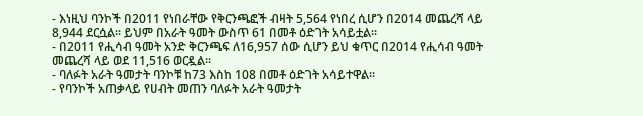- እነዚህ ባንኮች በ2011 የነበራቸው የቅርንጫፎች ብዛት 5,564 የነበረ ሲሆን በ2014 መጨረሻ ላይ 8,944 ደርሷል፡፡ ይህም በአራት ዓመት ውስጥ 61 በመቶ ዕድገት አሳይቷል፡፡
- በ2011 የሒሳብ ዓመት አንድ ቅርንጫፍ ለ16,957 ሰው ሲሆን ይህ ቁጥር በ2014 የሒሳብ ዓመት መጨረሻ ላይ ወደ 11,516 ወርዷል፡፡
- ባለፉት አራት ዓመታት ባንኮቹ ከ73 እስከ 108 በመቶ ዕድገት አሳይተዋል፡፡
- የባንኮች አጠቃላይ የሀብት መጠን ባለፉት አራት ዓመታት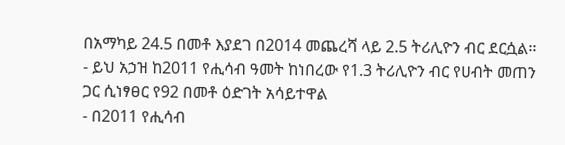በአማካይ 24.5 በመቶ እያደገ በ2014 መጨረሻ ላይ 2.5 ትሪሊዮን ብር ደርሷል፡፡
- ይህ አኃዝ ከ2011 የሒሳብ ዓመት ከነበረው የ1.3 ትሪሊዮን ብር የሀብት መጠን ጋር ሲነፃፀር የ92 በመቶ ዕድገት አሳይተዋል
- በ2011 የሒሳብ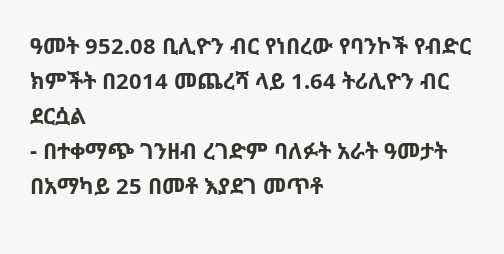ዓመት 952.08 ቢሊዮን ብር የነበረው የባንኮች የብድር ክምችት በ2014 መጨረሻ ላይ 1.64 ትሪሊዮን ብር ደርሷል
- በተቀማጭ ገንዘብ ረገድም ባለፉት አራት ዓመታት በአማካይ 25 በመቶ እያደገ መጥቶ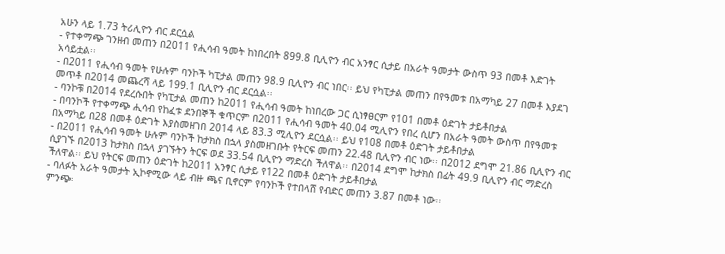አሁን ላይ 1.73 ትሪሊዮን ብር ደርሷል
- የተቀማጭ ገንዘብ መጠን በ2011 የሒሳብ ዓመት ከነበረበት 899.8 ቢሊዮን ብር አንፃር ሲታይ በአራት ዓመታት ውስጥ 93 በመቶ እድገት አሳይቷል፡፡
- በ2011 የሒሳብ ዓመት የሁሉም ባንኮች ካፒታል መጠን 98.9 ቢሊዮን ብር ነበር፡፡ ይህ የካፒታል መጠን በየዓመቱ በአማካይ 27 በመቶ እያደገ መጥቶ በ2014 መጨረሻ ላይ 199.1 ቢሊዮን ብር ደርሷል፡፡
- ባንኮቹ በ2014 የደረሱበት የካፒታል መጠን ከ2011 የሒሳብ ዓመት ከነበረው ጋር ሲነፃፀርም የ101 በመቶ ዕድገት ታይቶበታል
- በባንኮች የተቀማጭ ሒሳብ የከፈቱ ደንበኞች ቁጥርም በ2011 የሒሳብ ዓመት 40.04 ሚሊዮን የበረ ሲሆን በአራት ዓመት ውስጥ በየዓመቱ በአማካይ በ28 በመቶ ዕድገት እያስመዘገበ 2014 ላይ 83.3 ሚሊዮን ደርሷል፡፡ ይህ የ108 በመቶ ዕድገት ታይቶበታል
- በ2011 የሒሳብ ዓመት ሁሉም ባንኮች ከታክስ በኋላ ያስመዘገቡት የትርፍ መጠን 22.48 ቢሊዮን ብር ነው፡፡ በ2012 ደግሞ 21.86 ቢሊዮን ብር ሲያገኙ በ2013 ከታክስ በኋላ ያገኙትን ትርፍ ወደ 33.54 ቢሊዮን ማድረስ ችለዋል፡፡ በ2014 ደግሞ ከታክስ በፊት 49.9 ቢሊዮን ብር ማድረስ ችለዋል፡፡ ይህ የትርፍ መጠን ዕድገት ከ2011 አንፃር ሲታይ የ122 በመቶ ዕድገት ታይቶበታል
- ባለፉት አራት ዓመታት ኢኮኖሚው ላይ ብዙ ጫና ቢኖርም የባንኮች የተበላሸ የብድር መጠን 3.87 በመቶ ነው፡፡
ምንጭ፡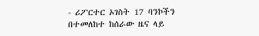- ሪፖርተር ኦገስት 17 ባንኮችን በተመለከተ ከሰራው ዜና ላይ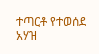ተጣርቶ የተወሰደ አሃዝ